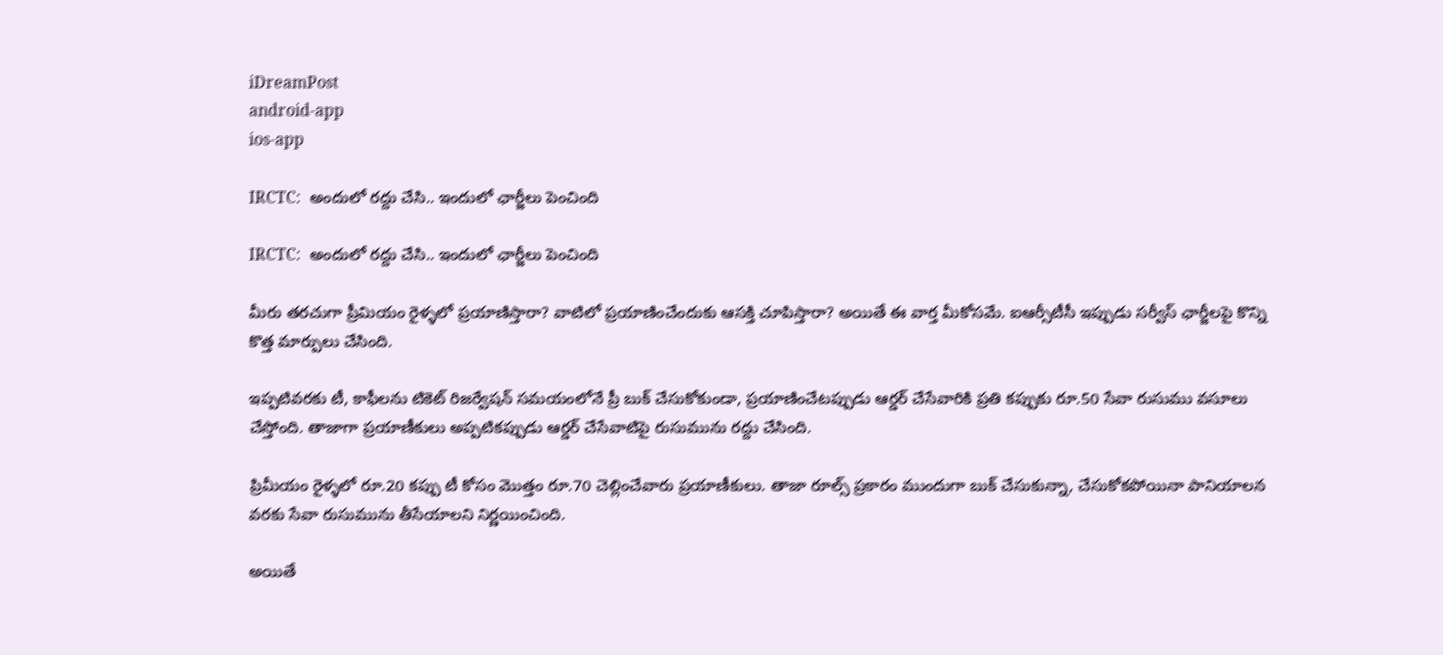iDreamPost
android-app
ios-app

IRCTC:  అందులో రద్దు చేసి.. ఇందులో ఛార్జీలు పెంచింది

IRCTC:  అందులో రద్దు చేసి.. ఇందులో ఛార్జీలు పెంచింది

మీరు తరచుగా ప్రీమియం రైళ్ళలో ప్రయాణిస్తారా? వాటిలో ప్రయాణించేందుకు ఆసక్తి చూపిస్తారా? అయితే ఈ వార్త మీకోసమే. ఐఆర్సీటీసీ ఇప్పుడు సర్వీస్ ఛార్జీలపై కొన్ని కొత్త మార్పులు చేసింది.

ఇప్పటివరకు టీ, కాఫీలను టికెట్ రిజర్వేషన్ సమయంలోనే ప్రీ బుక్ చేసుకోకుండా, ప్రయాణించేటప్పుడు ఆర్డర్ చేసేవారికి ప్రతి కప్పుకు రూ.50 సేవా రుసుము వసూలు చేస్తోంది. తాజాగా ప్రయాణీకులు అప్పటికప్పుడు ఆర్డర్ చేసేవాటిపై రుసుమును రద్దు చేసింది.

ప్రిమీయం రైళ్ళలో రూ.20 కప్పు టీ కోసం మొత్తం రూ.70 చెల్లించేవారు ప్రయాణీకులు. తాజా రూల్స్ ప్రకారం ముందుగా బుక్ చేసుకున్నా, చేసుకోకపోయినా పానియాలన వరకు సేవా రుసుమును తీసేయాలని నిర్ణయించింది.

అయితే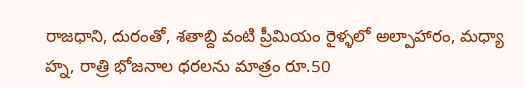రాజధాని, దురంతో, శతాబ్ది వంటి ప్రీమియం రైళ్ళలో అల్పాహారం, మధ్యా హ్న, రాత్రి భోజనాల ధరలను మాత్రం రూ.50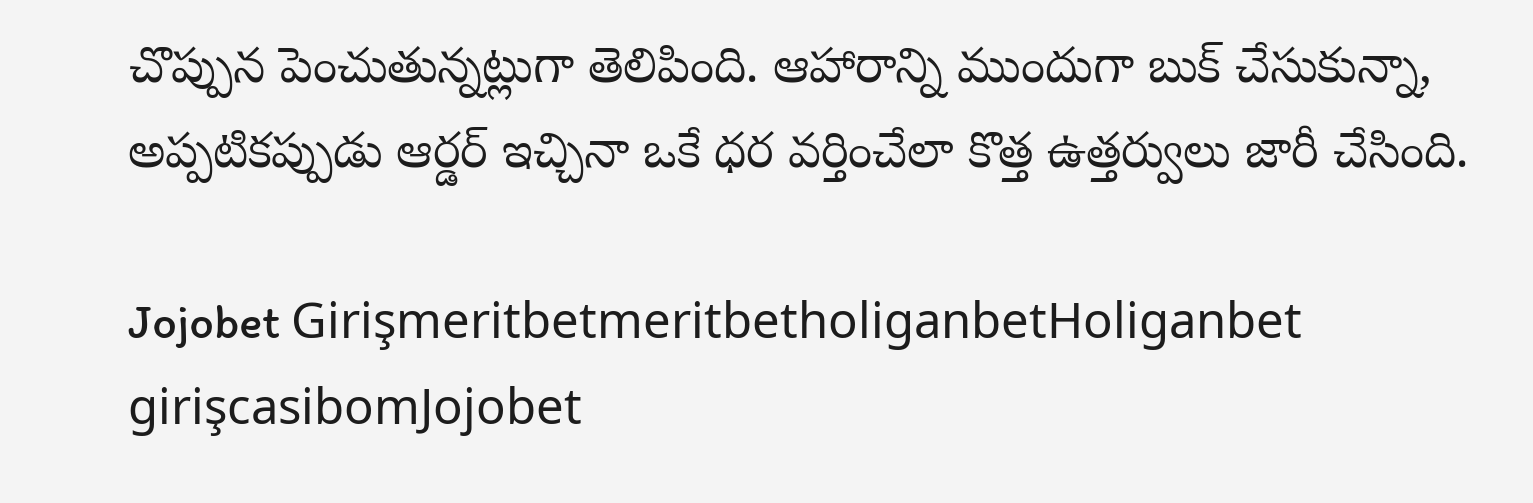చొప్పున పెంచుతున్నట్లుగా తెలిపింది. ఆహారాన్ని ముందుగా బుక్ చేసుకున్నా, అప్పటికప్పుడు ఆర్డర్ ఇచ్చినా ఒకే ధర వర్తించేలా కొత్త ఉత్తర్వులు జారీ చేసింది.

Jojobet GirişmeritbetmeritbetholiganbetHoliganbet girişcasibomJojobet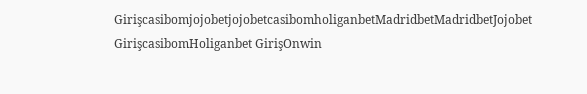GirişcasibomjojobetjojobetcasibomholiganbetMadridbetMadridbetJojobet GirişcasibomHoliganbet GirişOnwin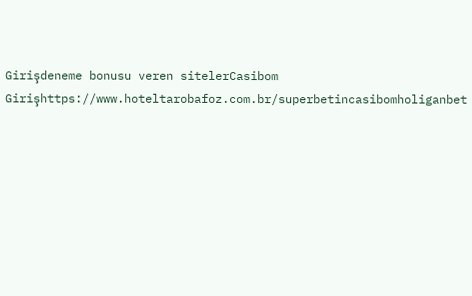Girişdeneme bonusu veren sitelerCasibom Girişhttps://www.hoteltarobafoz.com.br/superbetincasibomholiganbet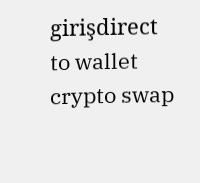girişdirect to wallet crypto swap